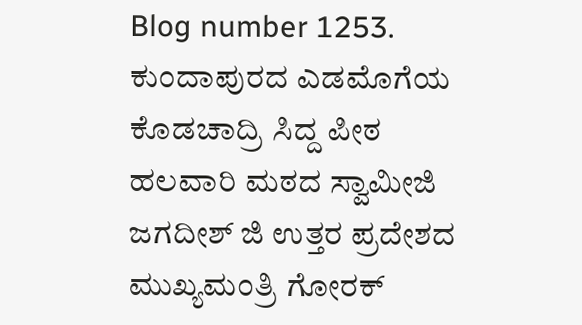Blog number 1253. ಕುಂದಾಪುರದ ಎಡಮೊಗೆಯ ಕೊಡಚಾದ್ರಿ ಸಿದ್ದ ಪೀಠ ಹಲವಾರಿ ಮಠದ ಸ್ವಾಮೀಜಿ ಜಗದೀಶ್ ಜಿ ಉತ್ತರ ಪ್ರದೇಶದ ಮುಖ್ಯಮಂತ್ರಿ ಗೋರಕ್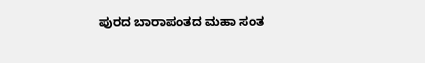ಪುರದ ಬಾರಾಪಂತದ ಮಹಾ ಸಂತ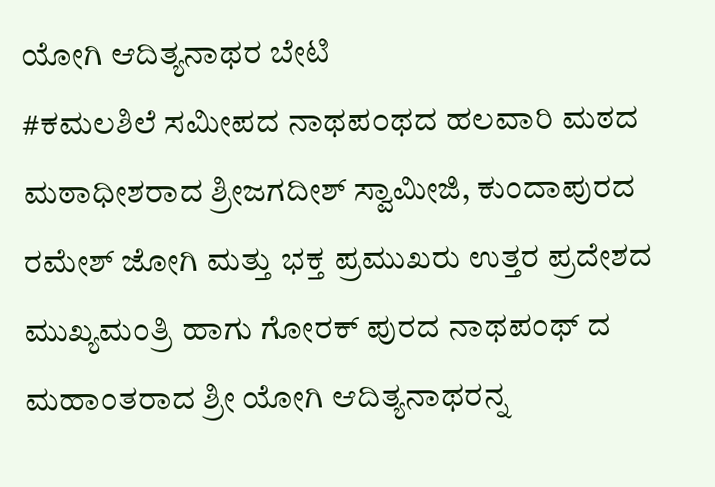ಯೋಗಿ ಆದಿತ್ಯನಾಥರ ಬೇಟಿ
#ಕಮಲಶಿಲೆ ಸಮೀಪದ ನಾಥಪ೦ಥದ ಹಲವಾರಿ ಮಠದ ಮಠಾಧೀಶರಾದ ಶ್ರೀಜಗದೀಶ್ ಸ್ವಾಮೀಜಿ, ಕುಂದಾಪುರದ ರಮೇಶ್ ಜೋಗಿ ಮತ್ತು ಭಕ್ತ ಪ್ರಮುಖರು ಉತ್ತರ ಪ್ರದೇಶದ ಮುಖ್ಯಮಂತ್ರಿ ಹಾಗು ಗೋರಕ್ ಪುರದ ನಾಥಪಂಥ್ ದ ಮಹಾಂತರಾದ ಶ್ರೀ ಯೋಗಿ ಆದಿತ್ಯನಾಥರನ್ನ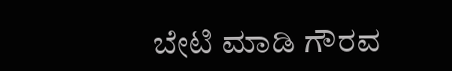ಬೇಟಿ ಮಾಡಿ ಗೌರವ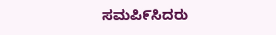ಸಮಪಿ೯ಸಿದರು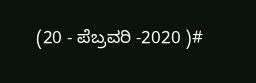(20 - ಪೆಬ್ರವರಿ -2020 )#